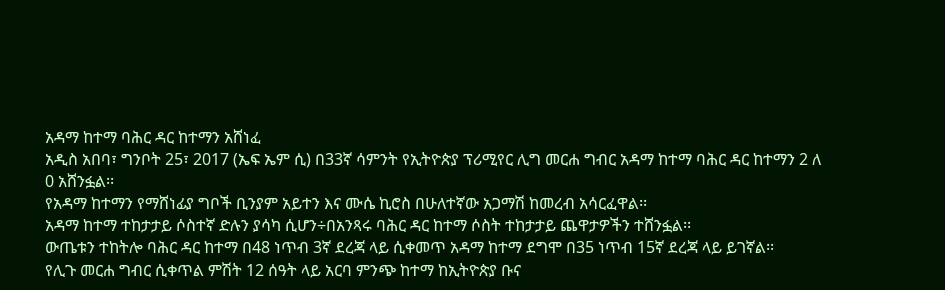አዳማ ከተማ ባሕር ዳር ከተማን አሸነፈ
አዲስ አበባ፣ ግንቦት 25፣ 2017 (ኤፍ ኤም ሲ) በ33ኛ ሳምንት የኢትዮጵያ ፕሪሚየር ሊግ መርሐ ግብር አዳማ ከተማ ባሕር ዳር ከተማን 2 ለ 0 አሸንፏል፡፡
የአዳማ ከተማን የማሸነፊያ ግቦች ቢንያም አይተን እና ሙሴ ኪሮስ በሁለተኛው አጋማሽ ከመረብ አሳርፈዋል፡፡
አዳማ ከተማ ተከታታይ ሶስተኛ ድሉን ያሳካ ሲሆን÷በአንጻሩ ባሕር ዳር ከተማ ሶስት ተከታታይ ጨዋታዎችን ተሸንፏል፡፡
ውጤቱን ተከትሎ ባሕር ዳር ከተማ በ48 ነጥብ 3ኛ ደረጃ ላይ ሲቀመጥ አዳማ ከተማ ደግሞ በ35 ነጥብ 15ኛ ደረጃ ላይ ይገኛል፡፡
የሊጉ መርሐ ግብር ሲቀጥል ምሽት 12 ሰዓት ላይ አርባ ምንጭ ከተማ ከኢትዮጵያ ቡና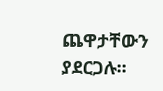ጨዋታቸውን ያደርጋሉ፡፡